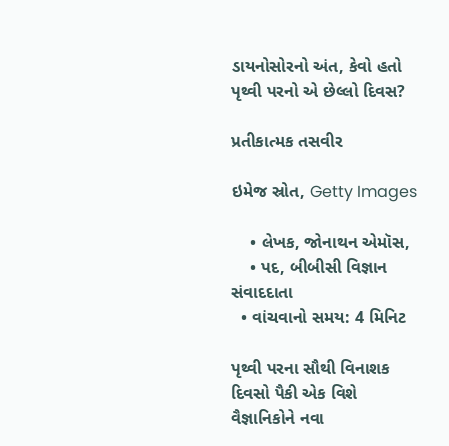ડાયનોસોરનો અંત, કેવો હતો પૃથ્વી પરનો એ છેલ્લો દિવસ?

પ્રતીકાત્મક તસવીર

ઇમેજ સ્રોત, Getty Images

    • લેખક, જોનાથન એમૉસ,
    • પદ, બીબીસી વિજ્ઞાન સંવાદદાતા
  • વાંચવાનો સમય: 4 મિનિટ

પૃથ્વી પરના સૌથી વિનાશક દિવસો પૈકી એક વિશે વૈજ્ઞાનિકોને નવા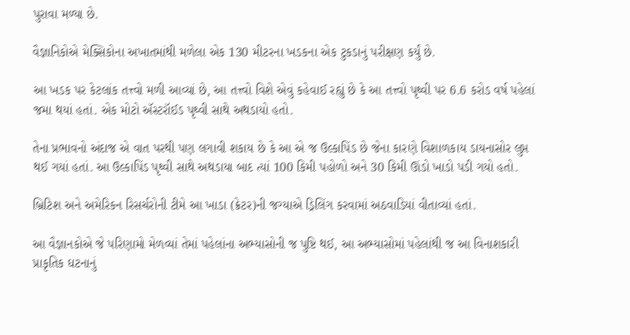પુરાવા મળ્યા છે.

વૈજ્ઞાનિકોએ મેક્સિકોના અખાતમાંથી મળેલા એક 130 મીટરના ખડકના એક ટુકડાનું પરીક્ષણ કર્યું છે.

આ ખડક પર કેટલાંક તત્ત્વો મળી આવ્યાં છે, આ તત્ત્વો વિશે એવું કહેવાઈ રહ્યું છે કે આ તત્ત્વો પૃથ્વી પર 6.6 કરોડ વર્ષ પહેલાં જમા થયાં હતાં. એક મોટો ઍસ્ટરૉઈડ પૃથ્વી સાથે અથડાયો હતો.

તેના પ્રભાવનો અંદાજ એ વાત પરથી પણ લગાવી શકાય છે કે આ એ જ ઉલ્કાપિંડ છે જેના કારણે વિશાળકાય ડાયનાસોર લુપ્ત થઈ ગયાં હતાં. આ ઉલ્કાપિંડ પૃથ્વી સાથે અથડાયા બાદ ત્યાં 100 કિમી પહોળો અને 30 કિમી ઊંડો ખાડો પડી ગયો હતો.

બ્રિટિશ અને અમેરિકન રિસર્ચરોની ટીમે આ ખાડા (ક્રેટર)ની જગ્યાએ ડ્રિલિંગ કરવામાં અઠવાડિયાં વીતાવ્યાં હતાં.

આ વૈજ્ઞાનકોએ જે પરિણામો મેળવ્યાં તેમાં પહેલાંના અભ્યાસોની જ પુષ્ટિ થઈ, આ અભ્યાસોમાં પહેલાંથી જ આ વિનાશકારી પ્રાકૃતિક ઘટનાનું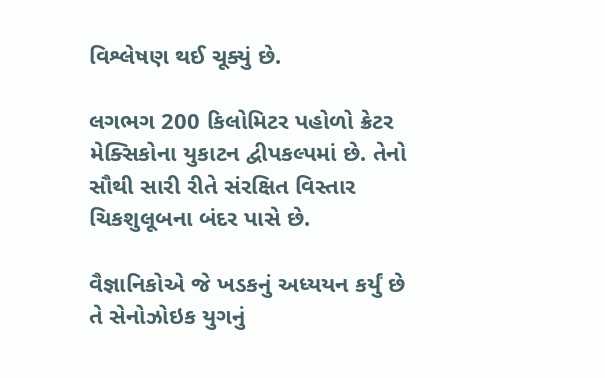વિશ્લેષણ થઈ ચૂક્યું છે.

લગભગ 200 કિલોમિટર પહોળો ક્રેટર મેક્સિકોના યુકાટન દ્વીપકલ્પમાં છે. તેનો સૌથી સારી રીતે સંરક્ષિત વિસ્તાર ચિકશુલૂબના બંદર પાસે છે.

વૈજ્ઞાનિકોએ જે ખડકનું અધ્યયન કર્યું છે તે સેનોઝોઇક યુગનું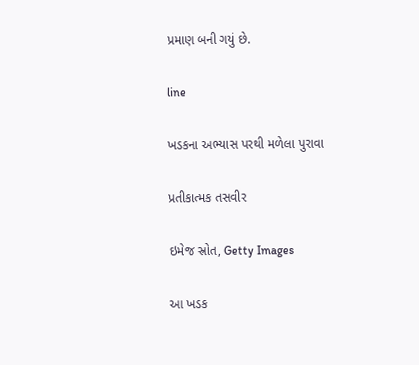પ્રમાણ બની ગયું છે.

line

ખડકના અભ્યાસ પરથી મળેલા પુરાવા

પ્રતીકાત્મક તસવીર

ઇમેજ સ્રોત, Getty Images

આ ખડક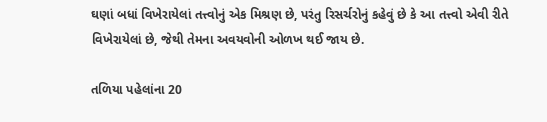ઘણાં બધાં વિખેરાયેલાં તત્ત્વોનું એક મિશ્રણ છે, પરંતુ રિસર્ચરોનું કહેવું છે કે આ તત્ત્વો એવી રીતે વિખેરાયેલાં છે, જેથી તેમના અવયવોની ઓળખ થઈ જાય છે.

તળિયા પહેલાંના 20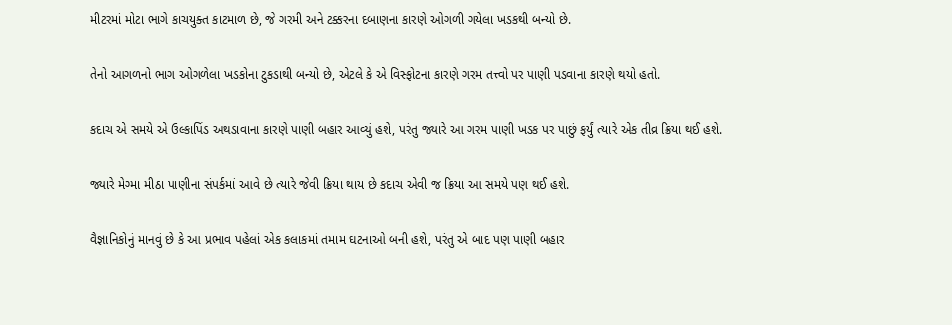મીટરમાં મોટા ભાગે કાચયુક્ત કાટમાળ છે, જે ગરમી અને ટક્કરના દબાણના કારણે ઓગળી ગયેલા ખડકથી બન્યો છે.

તેનો આગળનો ભાગ ઓગળેલા ખડકોના ટુકડાથી બન્યો છે, એટલે કે એ વિસ્ફોટના કારણે ગરમ તત્ત્વો પર પાણી પડવાના કારણે થયો હતો.

કદાચ એ સમયે એ ઉલ્કાપિંડ અથડાવાના કારણે પાણી બહાર આવ્યું હશે, પરંતુ જ્યારે આ ગરમ પાણી ખડક પર પાછું ફર્યું ત્યારે એક તીવ્ર ક્રિયા થઈ હશે.

જ્યારે મેગ્મા મીઠા પાણીના સંપર્કમાં આવે છે ત્યારે જેવી ક્રિયા થાય છે કદાચ એવી જ ક્રિયા આ સમયે પણ થઈ હશે.

વૈજ્ઞાનિકોનું માનવું છે કે આ પ્રભાવ પહેલાં એક કલાકમાં તમામ ઘટનાઓ બની હશે, પરંતુ એ બાદ પણ પાણી બહાર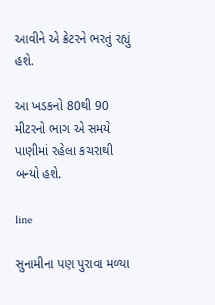આવીને એ ક્રેટરને ભરતું રહ્યું હશે.

આ ખડકનો 80થી 90 મીટરનો ભાગ એ સમયે પાણીમાં રહેલા કચરાથી બન્યો હશે.

line

સુનામીના પણ પુરાવા મળ્યા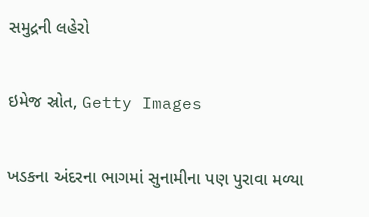સમુદ્રની લહેરો

ઇમેજ સ્રોત, Getty Images

ખડકના અંદરના ભાગમાં સુનામીના પણ પુરાવા મળ્યા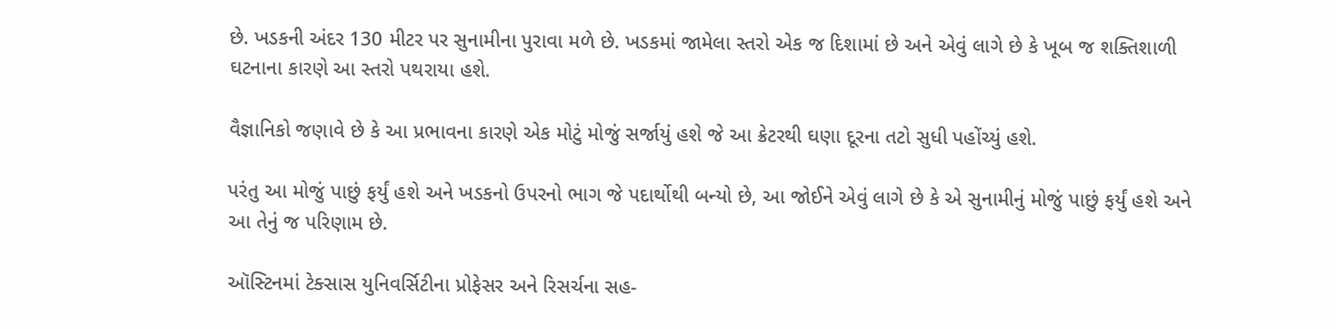છે. ખડકની અંદર 130 મીટર પર સુનામીના પુરાવા મળે છે. ખડકમાં જામેલા સ્તરો એક જ દિશામાં છે અને એવું લાગે છે કે ખૂબ જ શક્તિશાળી ઘટનાના કારણે આ સ્તરો પથરાયા હશે.

વૈજ્ઞાનિકો જણાવે છે કે આ પ્રભાવના કારણે એક મોટું મોજું સર્જાયું હશે જે આ ક્રેટરથી ઘણા દૂરના તટો સુધી પહોંચ્યું હશે.

પરંતુ આ મોજું પાછું ફર્યું હશે અને ખડકનો ઉપરનો ભાગ જે પદાર્થોથી બન્યો છે, આ જોઈને એવું લાગે છે કે એ સુનામીનું મોજું પાછું ફર્યું હશે અને આ તેનું જ પરિણામ છે.

ઑસ્ટિનમાં ટેક્સાસ યુનિવર્સિટીના પ્રોફેસર અને રિસર્ચના સહ-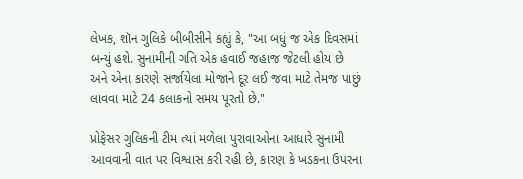લેખક, શૉન ગુલિકે બીબીસીને કહ્યું કે, "આ બધું જ એક દિવસમાં બન્યું હશે. સુનામીની ગતિ એક હવાઈ જહાજ જેટલી હોય છે અને એના કારણે સર્જાયેલા મોજાને દૂર લઈ જવા માટે તેમજ પાછું લાવવા માટે 24 કલાકનો સમય પૂરતો છે."

પ્રોફેસર ગુલિકની ટીમ ત્યાં મળેલા પુરાવાઓના આધારે સુનામી આવવાની વાત પર વિશ્વાસ કરી રહી છે, કારણ કે ખડકના ઉપરના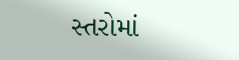સ્તરોમાં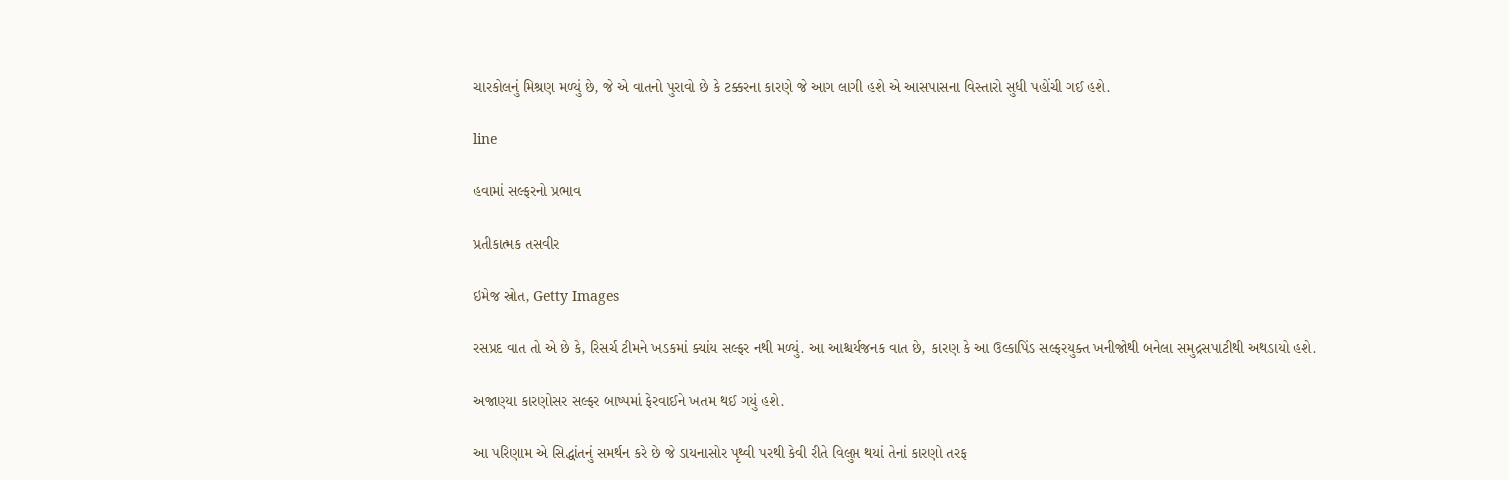ચારકોલનું મિશ્રણ મળ્યું છે, જે એ વાતનો પુરાવો છે કે ટક્કરના કારણે જે આગ લાગી હશે એ આસપાસના વિસ્તારો સુધી પહોંચી ગઈ હશે.

line

હવામાં સલ્ફરનો પ્રભાવ

પ્રતીકાત્મક તસવીર

ઇમેજ સ્રોત, Getty Images

રસપ્રદ વાત તો એ છે કે, રિસર્ચ ટીમને ખડકમાં ક્યાંય સલ્ફર નથી મળ્યું. આ આશ્ચર્યજનક વાત છે, કારણ કે આ ઉલ્કાપિંડ સલ્ફરયુક્ત ખનીજોથી બનેલા સમુદ્રસપાટીથી અથડાયો હશે.

અજાણ્યા કારણોસર સલ્ફર બાષ્પમાં ફેરવાઈને ખતમ થઈ ગયું હશે.

આ પરિણામ એ સિદ્ધાંતનું સમર્થન કરે છે જે ડાયનાસોર પૃથ્વી પરથી કેવી રીતે વિલુપ્ત થયાં તેનાં કારણો તરફ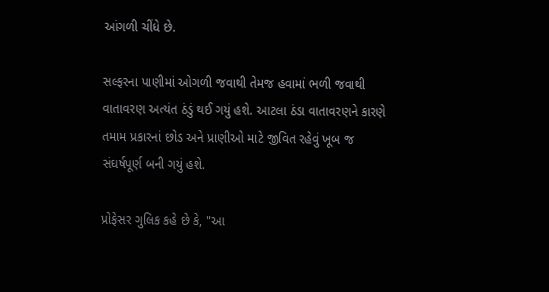આંગળી ચીંધે છે.

સલ્ફરના પાણીમાં ઓગળી જવાથી તેમજ હવામાં ભળી જવાથી વાતાવરણ અત્યંત ઠંડું થઈ ગયું હશે. આટલા ઠંડા વાતાવરણને કારણે તમામ પ્રકારનાં છોડ અને પ્રાણીઓ માટે જીવિત રહેવું ખૂબ જ સંઘર્ષપૂર્ણ બની ગયું હશે.

પ્રોફેસર ગુલિક કહે છે કે, "આ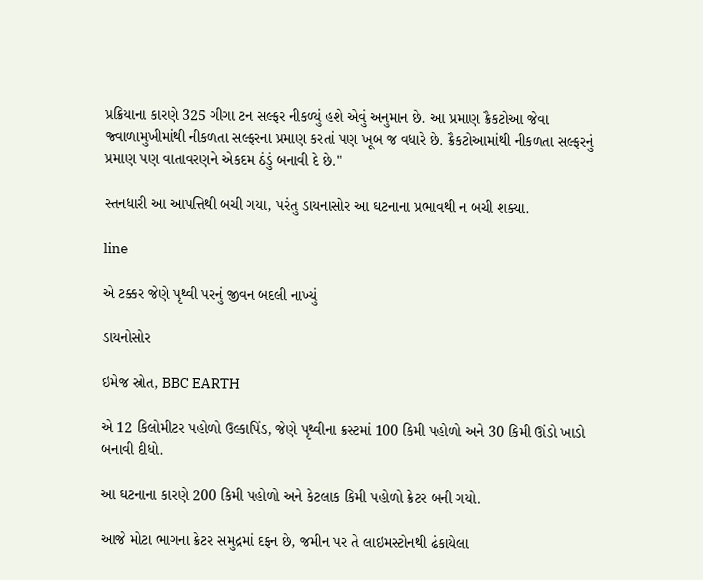પ્રક્રિયાના કારણે 325 ગીગા ટન સલ્ફર નીકળ્યું હશે એવું અનુમાન છે. આ પ્રમાણ ક્રૈકટોઆ જેવા જ્વાળામુખીમાંથી નીકળતા સલ્ફરના પ્રમાણ કરતાં પણ ખૂબ જ વધારે છે. ક્રૈકટોઆમાંથી નીકળતા સલ્ફરનું પ્રમાણ પણ વાતાવરણને એકદમ ઠંડું બનાવી દે છે."

સ્તનધારી આ આપત્તિથી બચી ગયા, પરંતુ ડાયનાસોર આ ઘટનાના પ્રભાવથી ન બચી શક્યા.

line

એ ટક્કર જેણે પૃથ્વી પરનું જીવન બદલી નાખ્યું

ડાયનોસોર

ઇમેજ સ્રોત, BBC EARTH

એ 12 કિલોમીટર પહોળો ઉલ્કાપિંડ, જેણે પૃથ્વીના ક્રસ્ટમાં 100 કિમી પહોળો અને 30 કિમી ઊંડો ખાડો બનાવી દીધો.

આ ઘટનાના કારણે 200 કિમી પહોળો અને કેટલાક કિમી પહોળો ક્રેટર બની ગયો.

આજે મોટા ભાગના ક્રેટર સમુદ્રમાં દફન છે, જમીન પર તે લાઇમસ્ટોનથી ઢંકાયેલા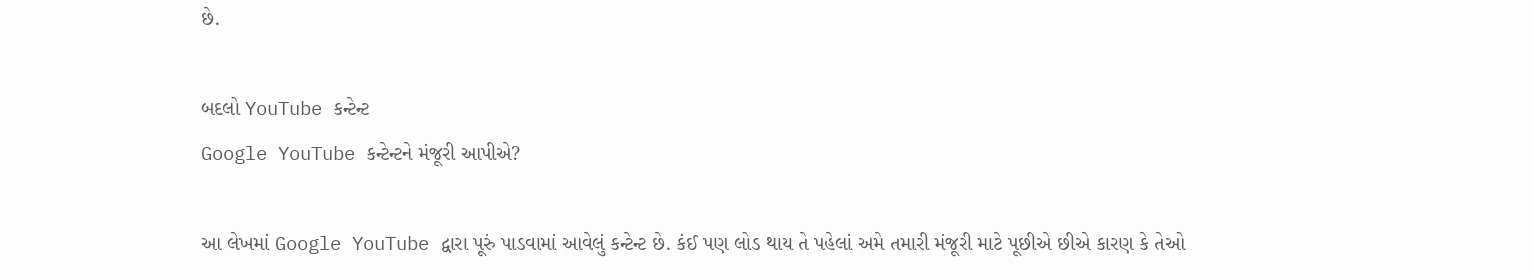છે.

બદલો YouTube કન્ટેન્ટ
Google YouTube કન્ટેન્ટને મંજૂરી આપીએ?

આ લેખમાં Google YouTube દ્વારા પૂરું પાડવામાં આવેલું કન્ટેન્ટ છે. કંઈ પણ લોડ થાય તે પહેલાં અમે તમારી મંજૂરી માટે પૂછીએ છીએ કારણ કે તેઓ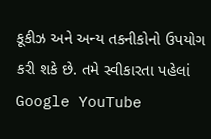કૂકીઝ અને અન્ય તકનીકોનો ઉપયોગ કરી શકે છે. તમે સ્વીકારતા પહેલાં Google YouTube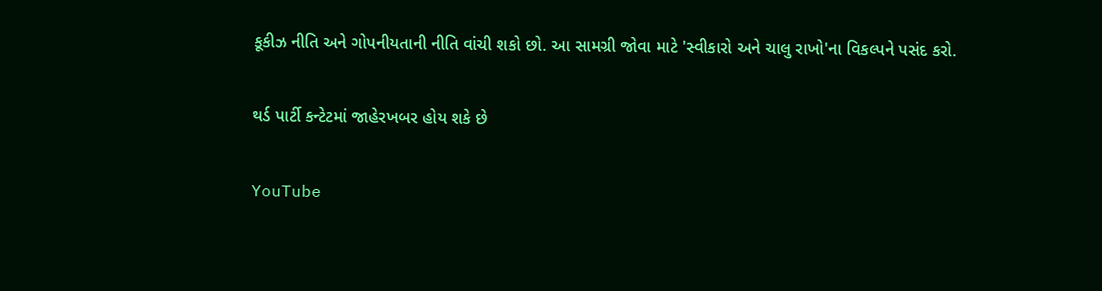કૂકીઝ નીતિ અને ગોપનીયતાની નીતિ વાંચી શકો છો. આ સામગ્રી જોવા માટે 'સ્વીકારો અને ચાલુ રાખો'ના વિકલ્પને પસંદ કરો.

થર્ડ પાર્ટી કન્ટેટમાં જાહેરખબર હોય શકે છે

YouTube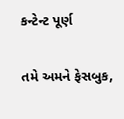કન્ટેન્ટ પૂર્ણ

તમે અમને ફેસબુક,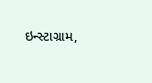ઇન્સ્ટાગ્રામ,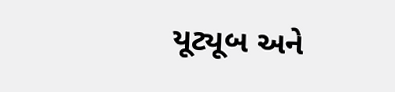યૂટ્યૂબ અને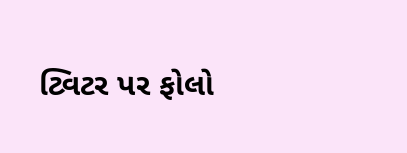ટ્વિટર પર ફોલો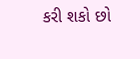કરી શકો છો